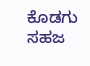ಕೊಡಗು ಸಹಜ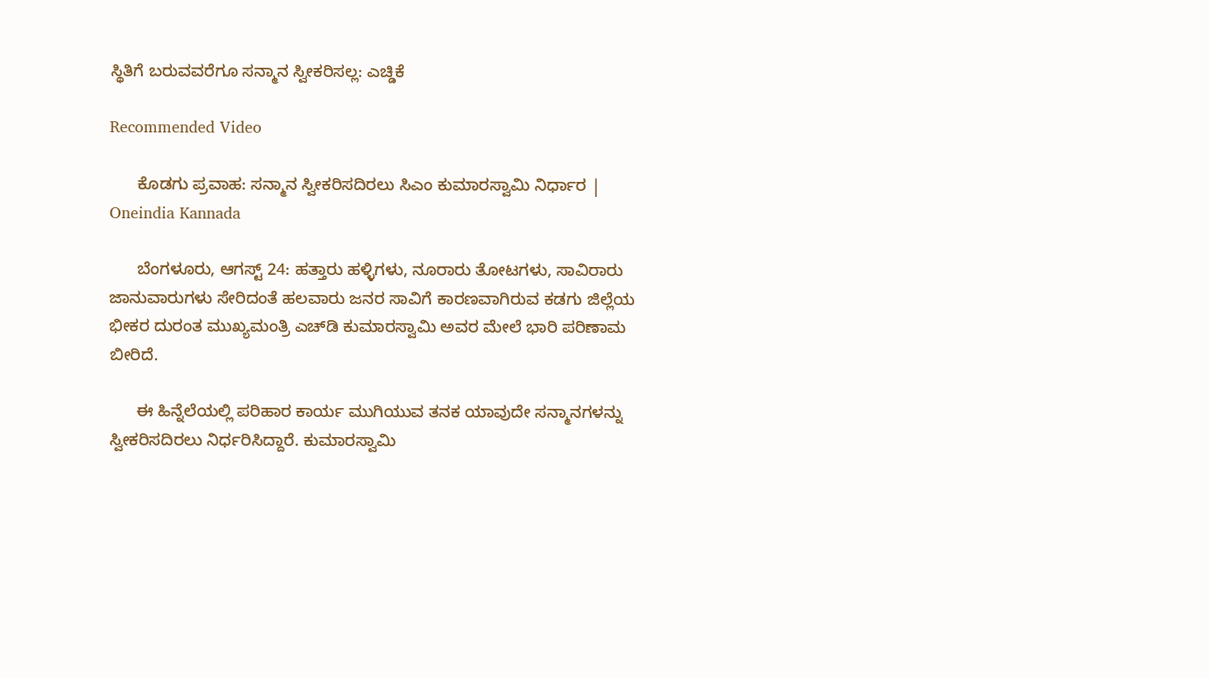ಸ್ಥಿತಿಗೆ ಬರುವವರೆಗೂ ಸನ್ಮಾನ ಸ್ವೀಕರಿಸಲ್ಲ: ಎಚ್ಡಿಕೆ

Recommended Video

      ಕೊಡಗು ಪ್ರವಾಹ: ಸನ್ಮಾನ ಸ್ವೀಕರಿಸದಿರಲು ಸಿಎಂ ಕುಮಾರಸ್ವಾಮಿ ನಿರ್ಧಾರ | Oneindia Kannada

      ಬೆಂಗಳೂರು, ಆಗಸ್ಟ್ 24: ಹತ್ತಾರು ಹಳ್ಳಿಗಳು, ನೂರಾರು ತೋಟಗಳು, ಸಾವಿರಾರು ಜಾನುವಾರುಗಳು ಸೇರಿದಂತೆ ಹಲವಾರು ಜನರ ಸಾವಿಗೆ ಕಾರಣವಾಗಿರುವ ಕಡಗು ಜಿಲ್ಲೆಯ ಭೀಕರ ದುರಂತ ಮುಖ್ಯಮಂತ್ರಿ ಎಚ್‌ಡಿ ಕುಮಾರಸ್ವಾಮಿ ಅವರ ಮೇಲೆ ಭಾರಿ ಪರಿಣಾಮ ಬೀರಿದೆ.

      ಈ ಹಿನ್ನೆಲೆಯಲ್ಲಿ ಪರಿಹಾರ ಕಾರ್ಯ ಮುಗಿಯುವ ತನಕ ಯಾವುದೇ ಸನ್ಮಾನಗಳನ್ನು ಸ್ವೀಕರಿಸದಿರಲು ನಿರ್ಧರಿಸಿದ್ದಾರೆ. ಕುಮಾರಸ್ವಾಮಿ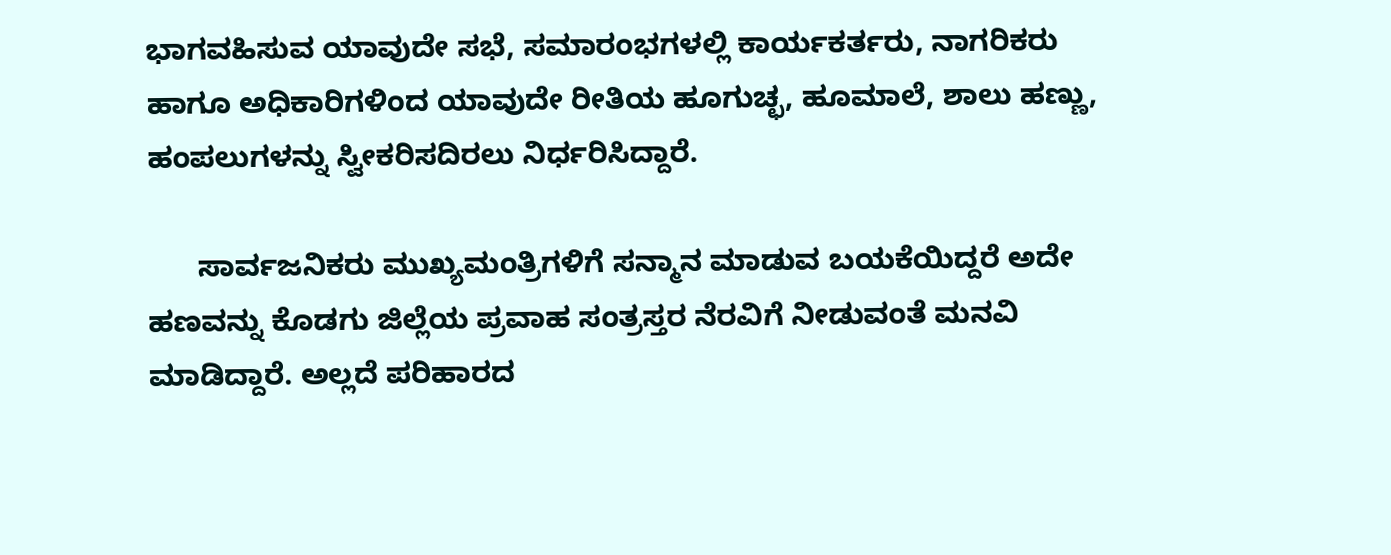ಭಾಗವಹಿಸುವ ಯಾವುದೇ ಸಭೆ, ಸಮಾರಂಭಗಳಲ್ಲಿ ಕಾರ್ಯಕರ್ತರು, ನಾಗರಿಕರು ಹಾಗೂ ಅಧಿಕಾರಿಗಳಿಂದ ಯಾವುದೇ ರೀತಿಯ ಹೂಗುಚ್ಛ, ಹೂಮಾಲೆ, ಶಾಲು ಹಣ್ಣು, ಹಂಪಲುಗಳನ್ನು ಸ್ವೀಕರಿಸದಿರಲು ನಿರ್ಧರಿಸಿದ್ದಾರೆ.

      ಸಾರ್ವಜನಿಕರು ಮುಖ್ಯಮಂತ್ರಿಗಳಿಗೆ ಸನ್ಮಾನ ಮಾಡುವ ಬಯಕೆಯಿದ್ದರೆ ಅದೇ ಹಣವನ್ನು ಕೊಡಗು ಜಿಲ್ಲೆಯ ಪ್ರವಾಹ ಸಂತ್ರಸ್ತರ ನೆರವಿಗೆ ನೀಡುವಂತೆ ಮನವಿ ಮಾಡಿದ್ದಾರೆ. ಅಲ್ಲದೆ ಪರಿಹಾರದ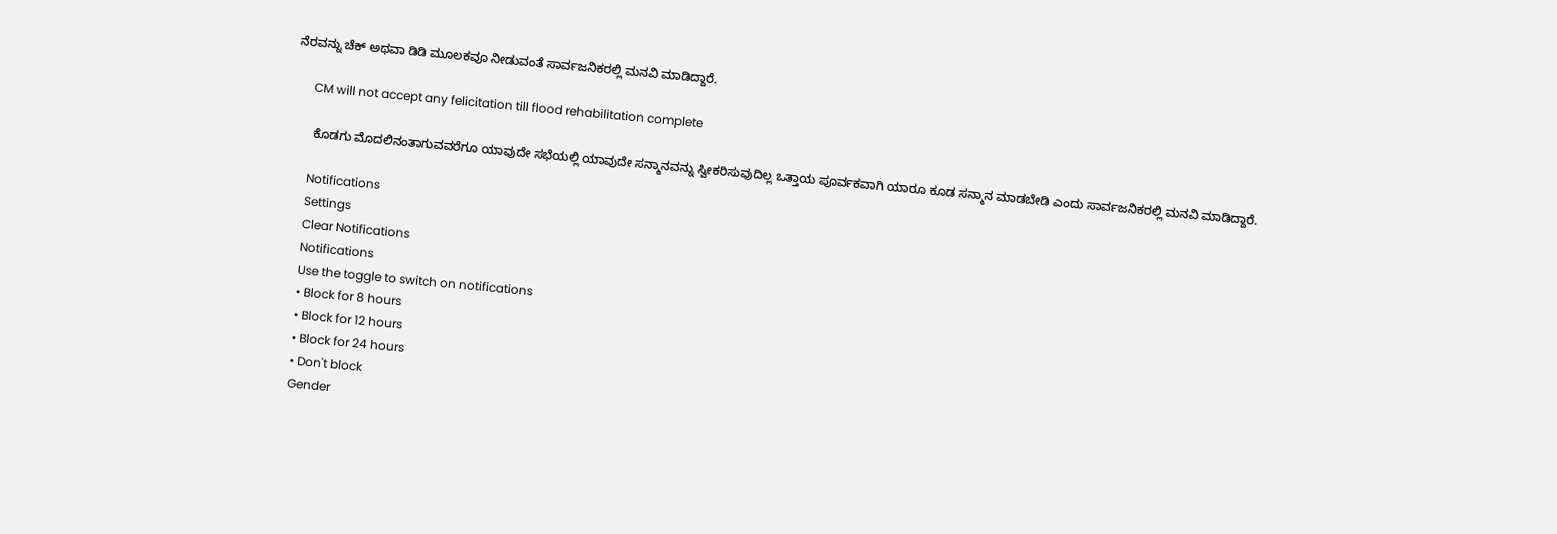ನೆರವನ್ನು ಚೆಕ್‌ ಅಥವಾ ಡಿಡಿ ಮೂಲಕವೂ ನೀಡುವಂತೆ ಸಾರ್ವಜನಿಕರಲ್ಲಿ ಮನವಿ ಮಾಡಿದ್ದಾರೆ.

      CM will not accept any felicitation till flood rehabilitation complete

      ಕೊಡಗು ಮೊದಲಿನಂತಾಗುವವರೆಗೂ ಯಾವುದೇ ಸಭೆಯಲ್ಲಿ ಯಾವುದೇ ಸನ್ಮಾನವನ್ನು ಸ್ವೀಕರಿಸುವುದಿಲ್ಲ ಒತ್ತಾಯ ಪೂರ್ವಕವಾಗಿ ಯಾರೂ ಕೂಡ ಸನ್ಮಾನ ಮಾಡಬೇಡಿ ಎಂದು ಸಾರ್ವಜನಿಕರಲ್ಲಿ ಮನವಿ ಮಾಡಿದ್ದಾರೆ.

      Notifications
      Settings
      Clear Notifications
      Notifications
      Use the toggle to switch on notifications
      • Block for 8 hours
      • Block for 12 hours
      • Block for 24 hours
      • Don't block
      Gender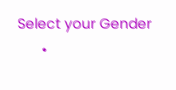Select your Gender
      •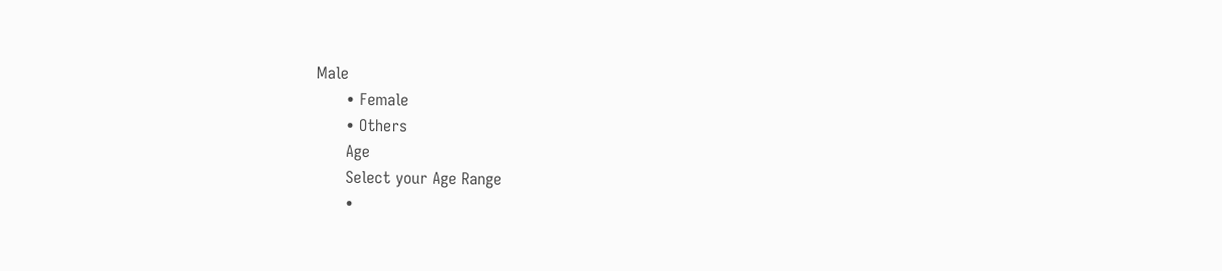Male
      • Female
      • Others
      Age
      Select your Age Range
      •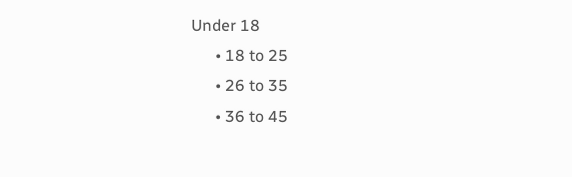Under 18
      • 18 to 25
      • 26 to 35
      • 36 to 45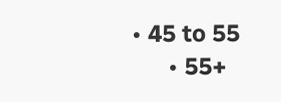• 45 to 55
      • 55+